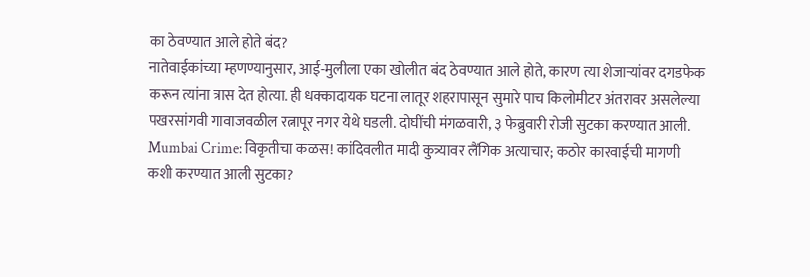का ठेवण्यात आले होते बंद?
नातेवाईकांच्या म्हणण्यानुसार, आई-मुलीला एका खोलीत बंद ठेवण्यात आले होते, कारण त्या शेजाऱ्यांवर दगडफेक करून त्यांना त्रास देत होत्या. ही धक्कादायक घटना लातूर शहरापासून सुमारे पाच किलोमीटर अंतरावर असलेल्या पखरसांगवी गावाजवळील रत्नापूर नगर येथे घडली. दोघींची मंगळवारी, ३ फेब्रुवारी रोजी सुटका करण्यात आली.
Mumbai Crime: विकृतीचा कळस! कांदिवलीत मादी कुत्र्यावर लैंगिक अत्याचार; कठोर कारवाईची मागणी
कशी करण्यात आली सुटका?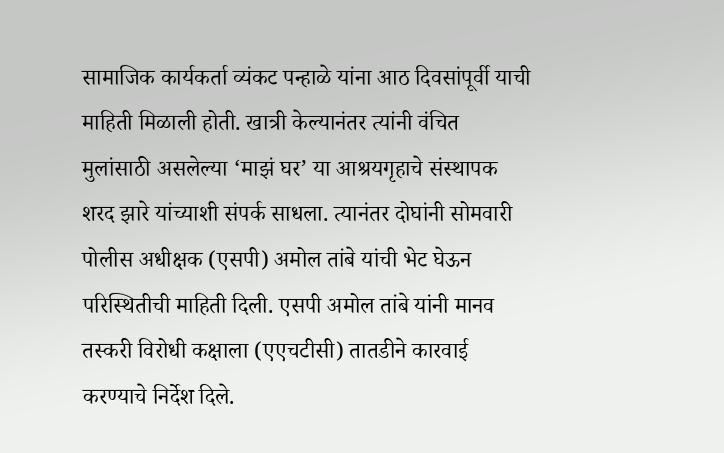सामाजिक कार्यकर्ता व्यंकट पन्हाळे यांना आठ दिवसांपूर्वी याची माहिती मिळाली होती. खात्री केल्यानंतर त्यांनी वंचित मुलांसाठी असलेल्या ‘माझं घर’ या आश्रयगृहाचे संस्थापक शरद झारे यांच्याशी संपर्क साधला. त्यानंतर दोघांनी सोमवारी पोलीस अधीक्षक (एसपी) अमोल तांबे यांची भेट घेऊन परिस्थितीची माहिती दिली. एसपी अमोल तांबे यांनी मानव तस्करी विरोधी कक्षाला (एएचटीसी) तातडीने कारवाई करण्याचे निर्देश दिले.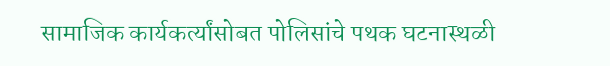सामाजिक कार्यकर्त्यांसोबत पोलिसांचे पथक घटनास्थळी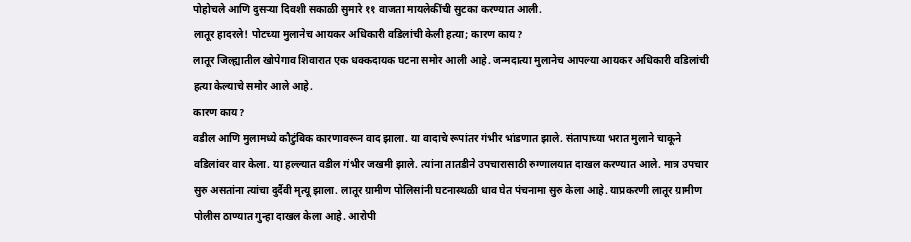पोहोचले आणि दुसऱ्या दिवशी सकाळी सुमारे ११ वाजता मायलेकींची सुटका करण्यात आली.
लातूर हादरले! पोटच्या मुलानेच आयकर अधिकारी वडिलांची केली हत्या; कारण काय?
लातूर जिल्ह्यातील खोपेगाव शिवारात एक धक्कदायक घटना समोर आली आहे. जन्मदात्या मुलानेच आपल्या आयकर अधिकारी वडिलांची हत्या केल्याचे समोर आले आहे.
कारण काय?
वडील आणि मुलामध्ये कौटुंबिक कारणावरून वाद झाला. या वादाचे रूपांतर गंभीर भांडणात झाले. संतापाच्या भरात मुलाने चाकूने वडिलांवर वार केला. या हल्ल्यात वडील गंभीर जखमी झाले. त्यांना तातडीने उपचारासाठी रुग्णालयात दाखल करण्यात आले. मात्र उपचार सुरु असतांना त्यांचा दुर्दैवी मृत्यू झाला. लातूर ग्रामीण पोलिसांनी घटनास्थळी धाव घेत पंचनामा सुरु केला आहे. याप्रकरणी लातूर ग्रामीण पोलीस ठाण्यात गुन्हा दाखल केला आहे. आरोपी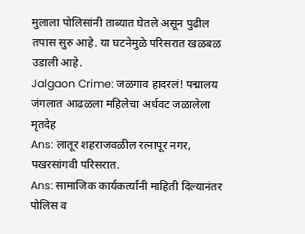मुलाला पोलिसांनी ताब्यात घेतले असून पुढील तपास सुरु आहे. या घटनेमुळे परिसरात खळबळ उडाली आहे.
Jalgaon Crime: जळगाव हादरलं! पद्मालय जंगलात आढळला महिलेचा अर्धवट जळालेला मृतदेह
Ans: लातूर शहराजवळील रत्नापूर नगर, पखरसांगवी परिसरात.
Ans: सामाजिक कार्यकर्त्यांनी माहिती दिल्यानंतर पोलिस व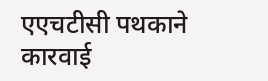एएचटीसी पथकाने कारवाई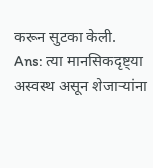करून सुटका केली.
Ans: त्या मानसिकदृष्ट्या अस्वस्थ असून शेजाऱ्यांना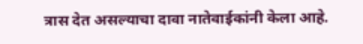त्रास देत असल्याचा दावा नातेवाईकांनी केला आहे.